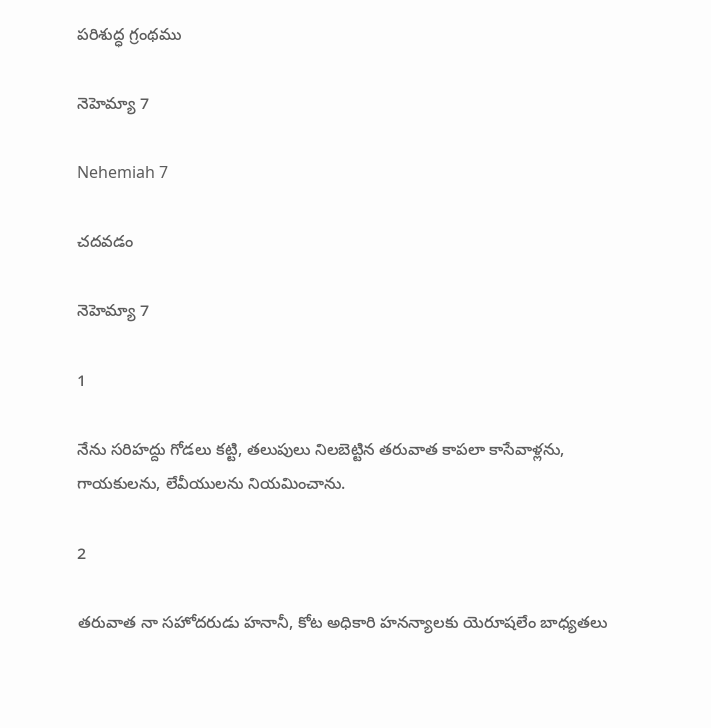పరిశుద్ధ గ్రంథము

నెహెమ్యా 7

Nehemiah 7

చదవడం

నెహెమ్యా 7

1

నేను సరిహద్దు గోడలు కట్టి, తలుపులు నిలబెట్టిన తరువాత కాపలా కాసేవాళ్లను, గాయకులను, లేవీయులను నియమించాను.

2

తరువాత నా సహోదరుడు హనానీ, కోట అధికారి హనన్యాలకు యెరూషలేం బాధ్యతలు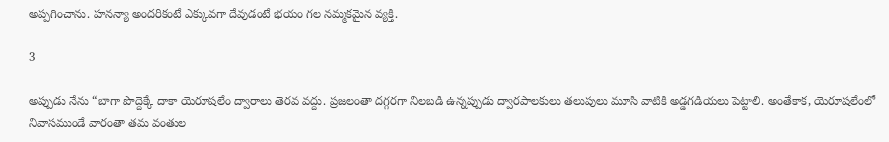అప్పగించాను. హనన్యా అందరికంటే ఎక్కువగా దేవుడంటే భయం గల నమ్మకమైన వ్యక్తి.

3

అప్పుడు నేను “బాగా పొద్దెక్కే దాకా యెరూషలేం ద్వారాలు తెరవ వద్దు. ప్రజలంతా దగ్గరగా నిలబడి ఉన్నప్పుడు ద్వారపాలకులు తలుపులు మూసి వాటికి అడ్డగడియలు పెట్టాలి. అంతేకాక, యెరూషలేంలో నివాసముండే వారంతా తమ వంతుల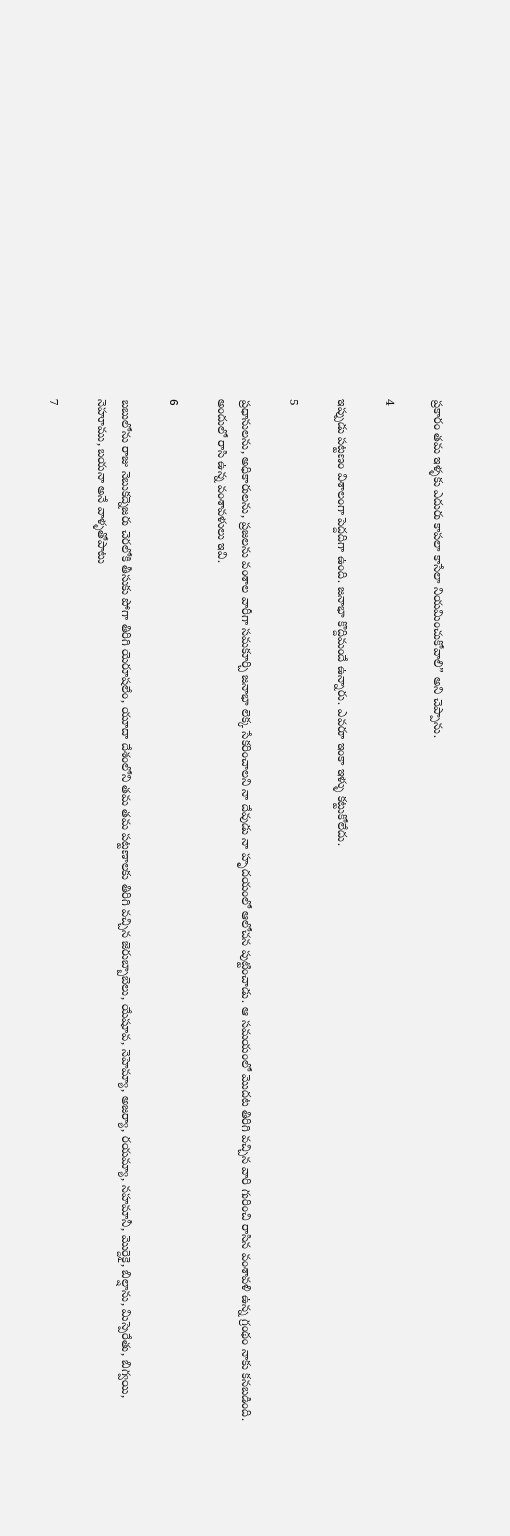ప్రకారం తమ ఇళ్ళకు ఎదురు కాపలా కాసేలా నియమించుకోవాలి” అని చెప్పాను.

4

ఇప్పుడు పట్టణం విశాలంగా పెద్దదిగా ఉంది. జనాభా కొద్దిమందే ఉన్నారు. ఎవరూ ఇంకా ఇళ్ళు కట్టుకోలేదు.

5

ప్రధానులను, అధికారులను, ప్రజలను వంశాల వారీగా సమకూర్చి జనాభా లెక్క సేకరించాలని నా దేవుడు నా హృదయంలో ఆలోచన పుట్టించాడు. ఆ సమయంలో మొదట తిరిగి వచ్చిన వారి గురించి రాసిన వంశావళి ఉన్న గ్రంథం నాకు కనబడింది. అందులో రాసి ఉన్న వంశావళులు ఇవి.

6

బబులోను రాజు నెబుకద్నెజరు చెరలోకి తీసుకు పోగా తిరిగి యెరూషలేం, యూదా దేశంలోని తమ తమ పట్టణాలకు తిరిగి వచ్చిన జెరుబ్బాబెలు, యేషూవ, నెహెమ్యా, అజర్యా, రయమ్యా, నహమానీ, మొర్దెకై, బిల్షాను, మిస్పెరేతు, బిగ్వయి, నెహూము, బయనా అనే వాళ్ళతోపాటు

7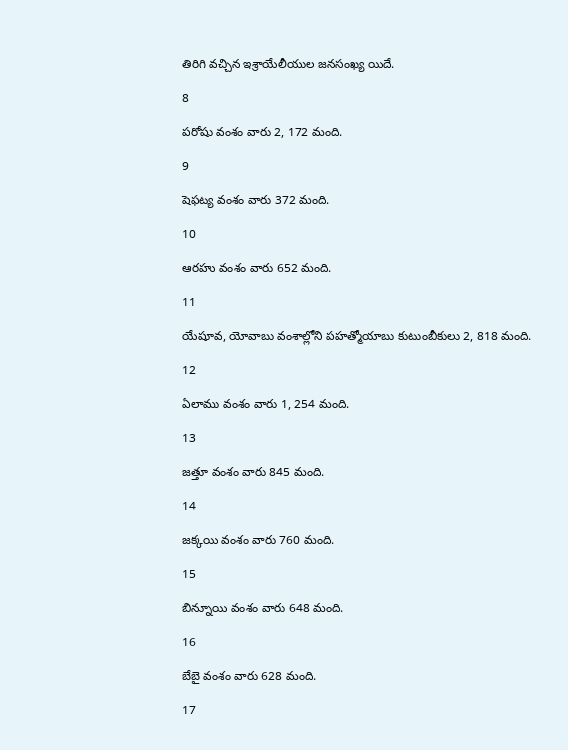తిరిగి వచ్చిన ఇశ్రాయేలీయుల జనసంఖ్య యిదే.

8

పరోషు వంశం వారు 2, 172 మంది.

9

షెఫట్య వంశం వారు 372 మంది.

10

ఆరహు వంశం వారు 652 మంది.

11

యేషూవ, యోవాబు వంశాల్లోని పహత్మోయాబు కుటుంబీకులు 2, 818 మంది.

12

ఏలాము వంశం వారు 1, 254 మంది.

13

జత్తూ వంశం వారు 845 మంది.

14

జక్కయి వంశం వారు 760 మంది.

15

బిన్నూయి వంశం వారు 648 మంది.

16

బేబై వంశం వారు 628 మంది.

17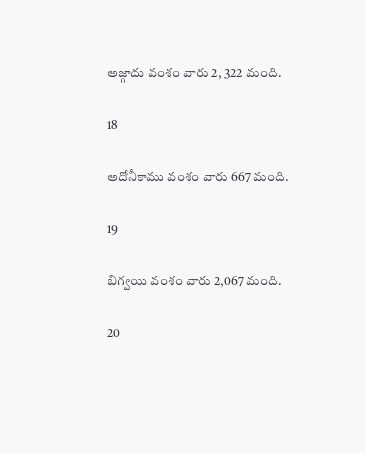అజ్గాదు వంశం వారు 2, 322 మంది.

18

అదోనీకాము వంశం వారు 667 మంది.

19

బిగ్వయి వంశం వారు 2,067 మంది.

20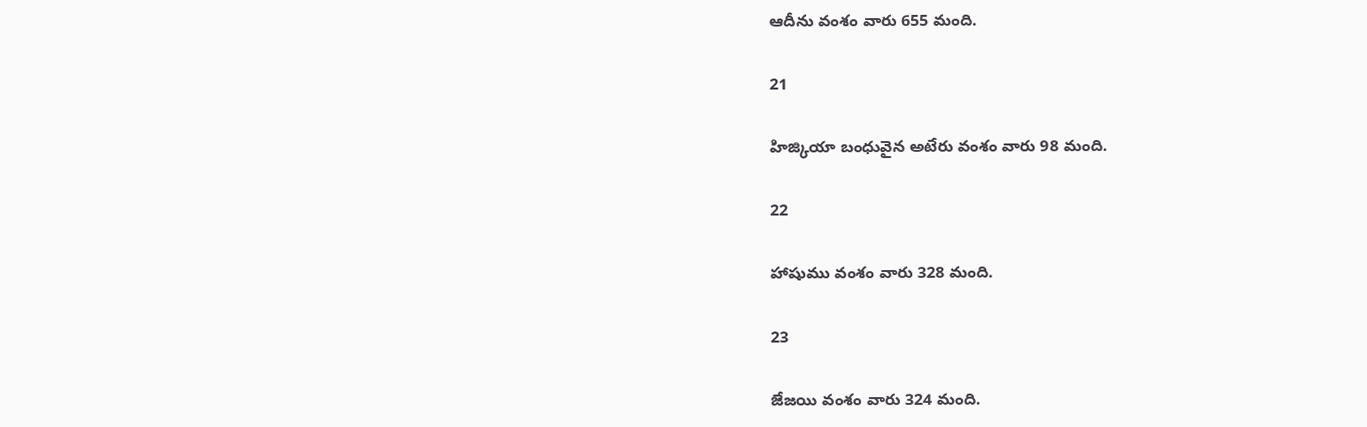ఆదీను వంశం వారు 655 మంది.

21

హిజ్కియా బంధువైన అటేరు వంశం వారు 98 మంది.

22

హాషుము వంశం వారు 328 మంది.

23

జేజయి వంశం వారు 324 మంది.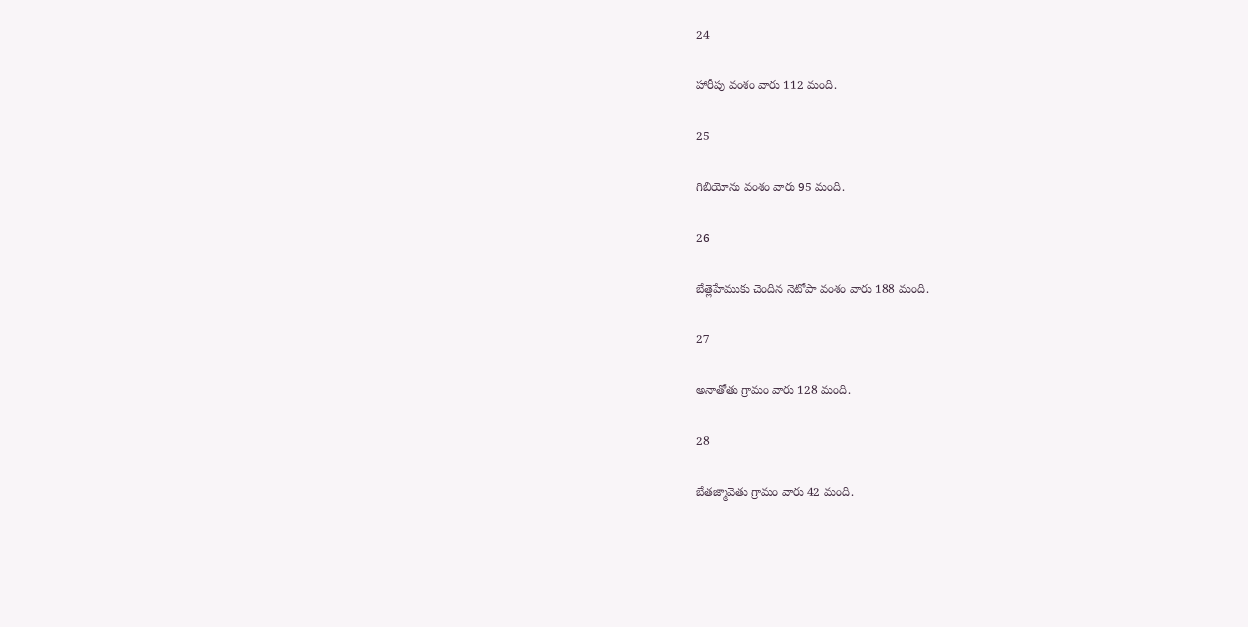24

హారీపు వంశం వారు 112 మంది.

25

గిబియోను వంశం వారు 95 మంది.

26

బేత్లెహేముకు చెందిన నెటోపా వంశం వారు 188 మంది.

27

అనాతోతు గ్రామం వారు 128 మంది.

28

బేతజ్మావెతు గ్రామం వారు 42 మంది.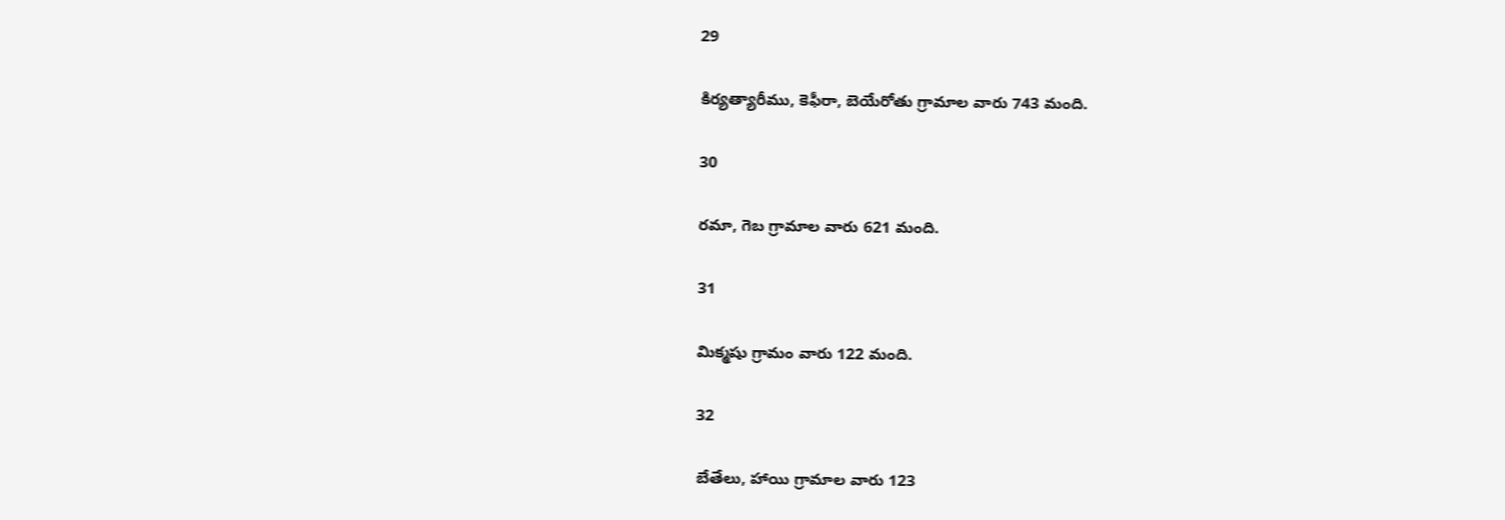29

కిర్యత్యారీము, కెఫీరా, బెయేరోతు గ్రామాల వారు 743 మంది.

30

రమా, గెబ గ్రామాల వారు 621 మంది.

31

మిక్మషు గ్రామం వారు 122 మంది.

32

బేతేలు, హాయి గ్రామాల వారు 123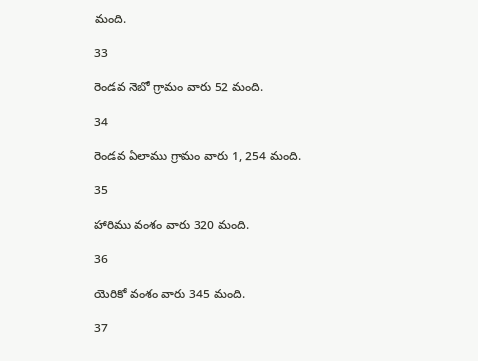మంది.

33

రెండవ నెబో గ్రామం వారు 52 మంది.

34

రెండవ ఏలాము గ్రామం వారు 1, 254 మంది.

35

హారిము వంశం వారు 320 మంది.

36

యెరికో వంశం వారు 345 మంది.

37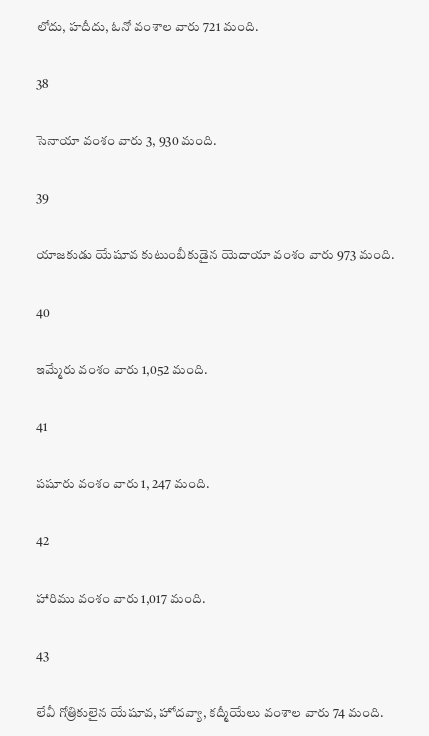లోదు, హదీదు, ఓనో వంశాల వారు 721 మంది.

38

సెనాయా వంశం వారు 3, 930 మంది.

39

యాజకుడు యేషూవ కుటుంబీకుడైన యెదాయా వంశం వారు 973 మంది.

40

ఇమ్మేరు వంశం వారు 1,052 మంది.

41

పషూరు వంశం వారు 1, 247 మంది.

42

హారిము వంశం వారు 1,017 మంది.

43

లేవీ గోత్రికులైన యేషూవ, హోదవ్యా, కద్మీయేలు వంశాల వారు 74 మంది.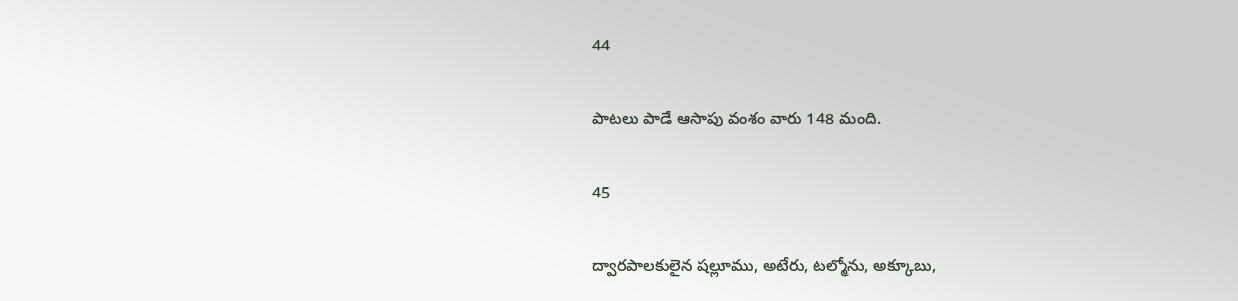44

పాటలు పాడే ఆసాపు వంశం వారు 148 మంది.

45

ద్వారపాలకులైన షల్లూము, అటేరు, టల్మోను, అక్కూబు,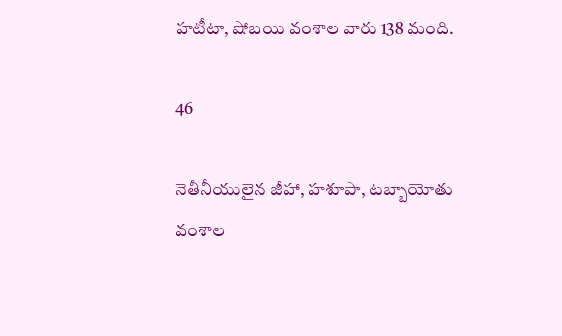హటీటా, షోబయి వంశాల వారు 138 మంది.

46

నెతీనీయులైన జీహా, హశూపా, టబ్బాయోతు వంశాల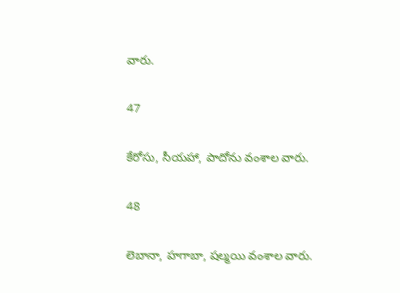వారు.

47

కేరోసు, సీయహా, పాదోను వంశాల వారు.

48

లెబానా, హగాబా, షల్మయి వంశాల వారు.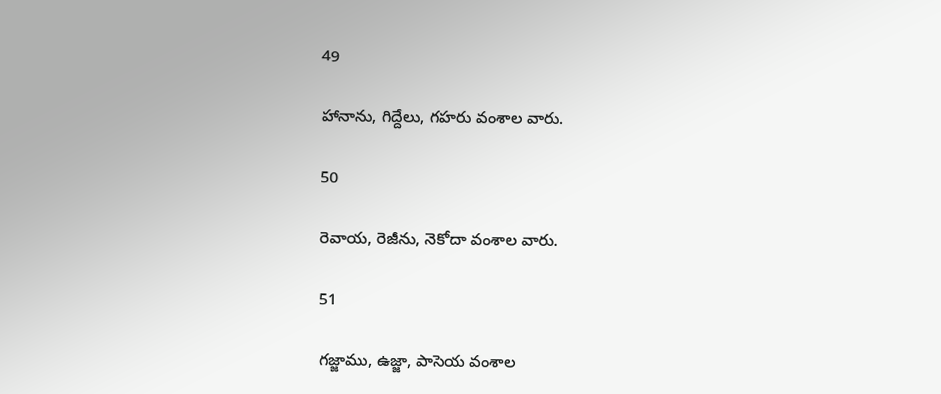49

హానాను, గిద్దేలు, గహరు వంశాల వారు.

50

రెవాయ, రెజీను, నెకోదా వంశాల వారు.

51

గజ్జాము, ఉజ్జా, పాసెయ వంశాల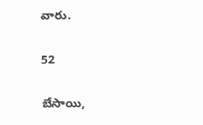వారు.

52

బేసాయి,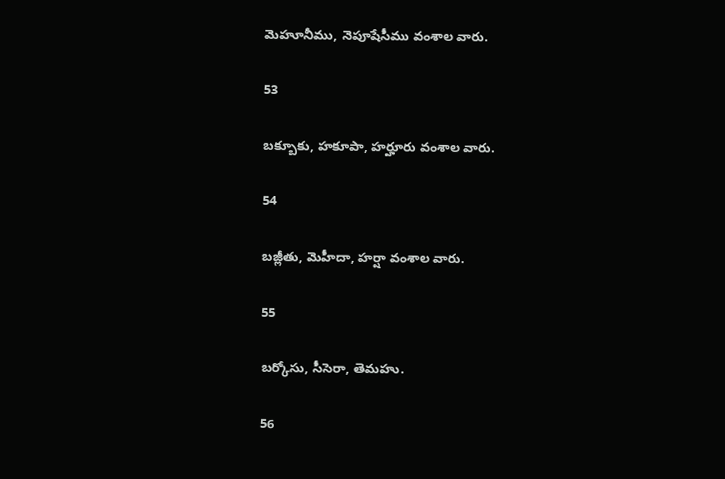మెహూనీము, నెపూషేసీము వంశాల వారు.

53

బక్బూకు, హకూపా, హర్హూరు వంశాల వారు.

54

బజ్లీతు, మెహీదా, హర్షా వంశాల వారు.

55

బర్కోసు, సీసెరా, తెమహు.

56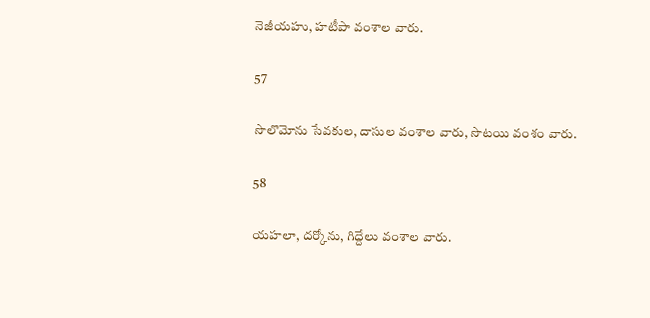నెజీయహు, హటీపా వంశాల వారు.

57

సొలొమోను సేవకుల, దాసుల వంశాల వారు, సొటయి వంశం వారు.

58

యహలా, దర్కోను, గిద్దేలు వంశాల వారు.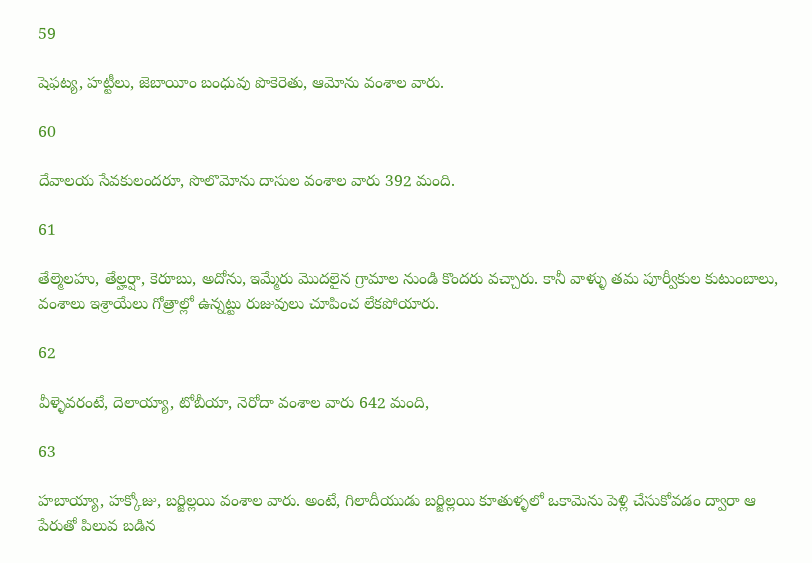59

షెఫట్య, హట్టీలు, జెబాయీం బంధువు పొకెరెతు, ఆమోను వంశాల వారు.

60

దేవాలయ సేవకులందరూ, సొలొమోను దాసుల వంశాల వారు 392 మంది.

61

తేల్మెలహు, తేల్హర్షా, కెరూబు, అదోను, ఇమ్మేరు మొదలైన గ్రామాల నుండి కొందరు వచ్చారు. కానీ వాళ్ళు తమ పూర్వీకుల కుటుంబాలు, వంశాలు ఇశ్రాయేలు గోత్రాల్లో ఉన్నట్టు రుజువులు చూపించ లేకపోయారు.

62

వీళ్ళెవరంటే, దెలాయ్యా, టోబీయా, నెరోదా వంశాల వారు 642 మంది,

63

హబాయ్యా, హక్కోజు, బర్జిల్లయి వంశాల వారు. అంటే, గిలాదీయుడు బర్జిల్లయి కూతుళ్ళలో ఒకామెను పెళ్లి చేసుకోవడం ద్వారా ఆ పేరుతో పిలువ బడిన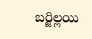బర్జిల్లయి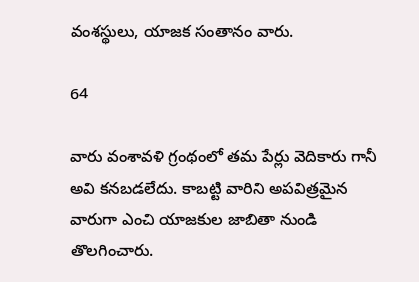వంశస్థులు, యాజక సంతానం వారు.

64

వారు వంశావళి గ్రంథంలో తమ పేర్లు వెదికారు గానీ అవి కనబడలేదు. కాబట్టి వారిని అపవిత్రమైన వారుగా ఎంచి యాజకుల జాబితా నుండి తొలగించారు.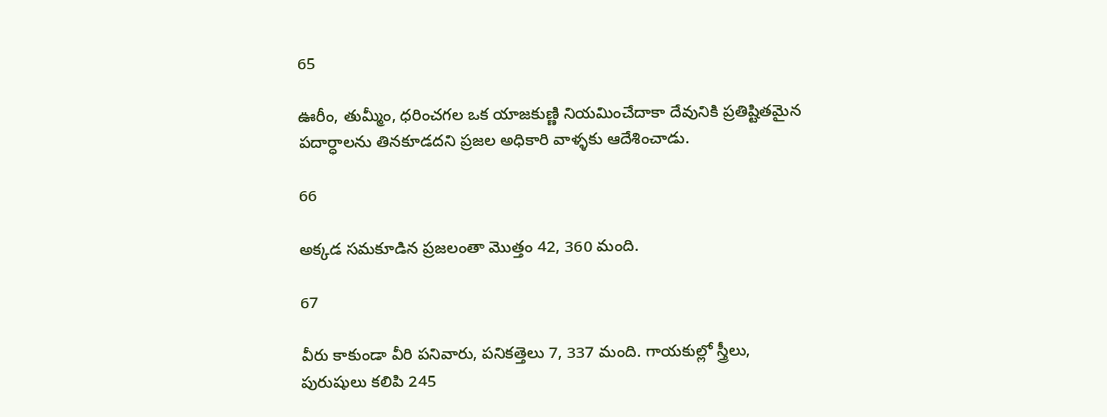65

ఊరీం, తుమ్మీం, ధరించగల ఒక యాజకుణ్ణి నియమించేదాకా దేవునికి ప్రతిష్టితమైన పదార్ధాలను తినకూడదని ప్రజల అధికారి వాళ్ళకు ఆదేశించాడు.

66

అక్కడ సమకూడిన ప్రజలంతా మొత్తం 42, 360 మంది.

67

వీరు కాకుండా వీరి పనివారు, పనికత్తెలు 7, 337 మంది. గాయకుల్లో స్త్రీలు, పురుషులు కలిపి 245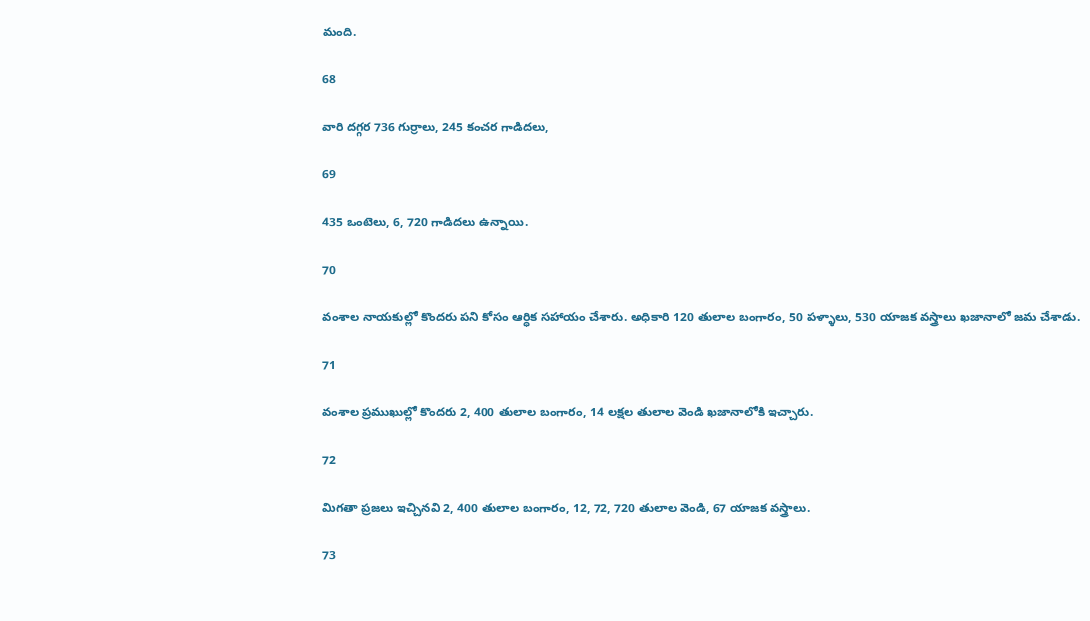మంది.

68

వారి దగ్గర 736 గుర్రాలు, 245 కంచర గాడిదలు,

69

435 ఒంటెలు, 6, 720 గాడిదలు ఉన్నాయి.

70

వంశాల నాయకుల్లో కొందరు పని కోసం ఆర్ధిక సహాయం చేశారు. అధికారి 120 తులాల బంగారం, 50 పళ్ళాలు, 530 యాజక వస్త్రాలు ఖజానాలో జమ చేశాడు.

71

వంశాల ప్రముఖుల్లో కొందరు 2, 400 తులాల బంగారం, 14 లక్షల తులాల వెండి ఖజానాలోకి ఇచ్చారు.

72

మిగతా ప్రజలు ఇచ్చినవి 2, 400 తులాల బంగారం, 12, 72, 720 తులాల వెండి, 67 యాజక వస్త్రాలు.

73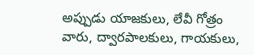అప్పుడు యాజకులు, లేవీ గోత్రం వారు, ద్వారపాలకులు, గాయకులు,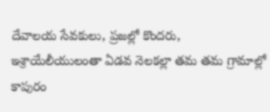దేవాలయ సేవకులు, ప్రజల్లో కొందరు, ఇశ్రాయేలీయులంతా ఏడవ నెలకల్లా తమ తమ గ్రామాల్లో కాపురం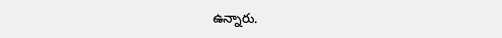ఉన్నారు.